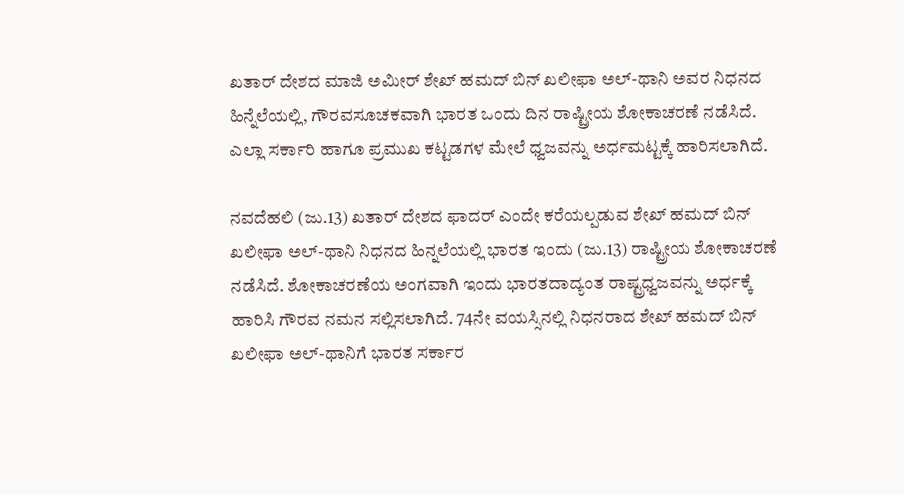ಖತಾರ್ ದೇಶದ ಮಾಜಿ ಅಮೀರ್ ಶೇಖ್ ಹಮದ್ ಬಿನ್ ಖಲೀಫಾ ಅಲ್-ಥಾನಿ ಅವರ ನಿಧನದ ಹಿನ್ನೆಲೆಯಲ್ಲಿ, ಗೌರವಸೂಚಕವಾಗಿ ಭಾರತ ಒಂದು ದಿನ ರಾಷ್ಟ್ರೀಯ ಶೋಕಾಚರಣೆ ನಡೆಸಿದೆ. ಎಲ್ಲಾ ಸರ್ಕಾರಿ ಹಾಗೂ ಪ್ರಮುಖ ಕಟ್ಟಡಗಳ ಮೇಲೆ ಧ್ವಜವನ್ನು ಅರ್ಧಮಟ್ಟಕ್ಕೆ ಹಾರಿಸಲಾಗಿದೆ.

ನವದೆಹಲಿ (ಜು.13) ಖತಾರ್ ದೇಶದ ಫಾದರ್ ಎಂದೇ ಕರೆಯಲ್ಪಡುವ ಶೇಖ್ ಹಮದ್ ಬಿನ್ ಖಲೀಫಾ ಅಲ್-ಥಾನಿ ನಿಧನದ ಹಿನ್ನಲೆಯಲ್ಲಿ ಭಾರತ ಇಂದು (ಜು.13) ರಾಷ್ಟ್ರೀಯ ಶೋಕಾಚರಣೆ ನಡೆಸಿದೆ. ಶೋಕಾಚರಣೆಯ ಅಂಗವಾಗಿ ಇಂದು ಭಾರತದಾದ್ಯಂತ ರಾಷ್ಟ್ರಧ್ವಜವನ್ನು ಅರ್ಧಕ್ಕೆ ಹಾರಿಸಿ ಗೌರವ ನಮನ ಸಲ್ಲಿಸಲಾಗಿದೆ. 74ನೇ ವಯಸ್ಸಿನಲ್ಲಿ ನಿಧನರಾದ ಶೇಖ್ ಹಮದ್ ಬಿನ್ ಖಲೀಫಾ ಅಲ್-ಥಾನಿಗೆ ಭಾರತ ಸರ್ಕಾರ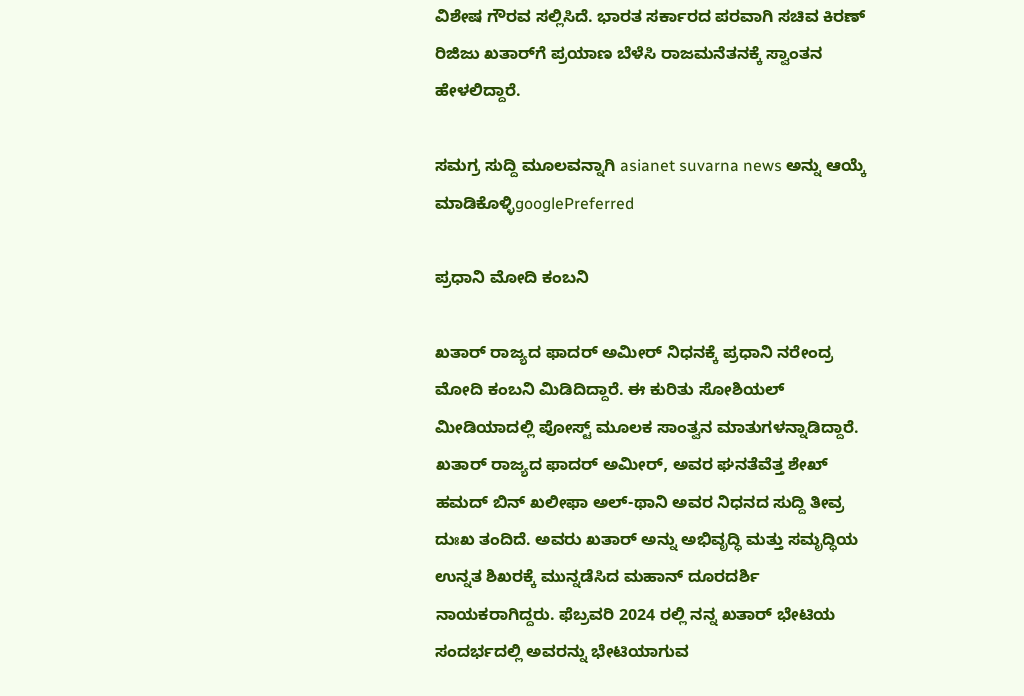ವಿಶೇಷ ಗೌರವ ಸಲ್ಲಿಸಿದೆ. ಭಾರತ ಸರ್ಕಾರದ ಪರವಾಗಿ ಸಚಿವ ಕಿರಣ್ ರಿಜಿಜು ಖತಾರ್‌ಗೆ ಪ್ರಯಾಣ ಬೆಳೆಸಿ ರಾಜಮನೆತನಕ್ಕೆ ಸ್ವಾಂತನ ಹೇಳಲಿದ್ದಾರೆ.

ಸಮಗ್ರ ಸುದ್ದಿ ಮೂಲವನ್ನಾಗಿ asianet suvarna news ಅನ್ನು ಆಯ್ಕೆ ಮಾಡಿಕೊಳ್ಳಿgooglePreferred

ಪ್ರಧಾನಿ ಮೋದಿ ಕಂಬನಿ

ಖತಾರ್ ರಾಜ್ಯದ ಫಾದರ್ ಅಮೀರ್ ನಿಧನಕ್ಕೆ ಪ್ರಧಾನಿ ನರೇಂದ್ರ ಮೋದಿ ಕಂಬನಿ ಮಿಡಿದಿದ್ದಾರೆ. ಈ ಕುರಿತು ಸೋಶಿಯಲ್ ಮೀಡಿಯಾದಲ್ಲಿ ಪೋಸ್ಟ್ ಮೂಲಕ ಸಾಂತ್ವನ ಮಾತುಗಳನ್ನಾಡಿದ್ದಾರೆ. ಖತಾರ್ ರಾಜ್ಯದ ಫಾದರ್ ಅಮೀರ್, ಅವರ ಘನತೆವೆತ್ತ ಶೇಖ್ ಹಮದ್ ಬಿನ್ ಖಲೀಫಾ ಅಲ್-ಥಾನಿ ಅವರ ನಿಧನದ ಸುದ್ದಿ ತೀವ್ರ ದುಃಖ ತಂದಿದೆ. ಅವರು ಖತಾರ್ ಅನ್ನು ಅಭಿವೃದ್ಧಿ ಮತ್ತು ಸಮೃದ್ಧಿಯ ಉನ್ನತ ಶಿಖರಕ್ಕೆ ಮುನ್ನಡೆಸಿದ ಮಹಾನ್ ದೂರದರ್ಶಿ ನಾಯಕರಾಗಿದ್ದರು. ಫೆಬ್ರವರಿ 2024 ರಲ್ಲಿ ನನ್ನ ಖತಾರ್ ಭೇಟಿಯ ಸಂದರ್ಭದಲ್ಲಿ ಅವರನ್ನು ಭೇಟಿಯಾಗುವ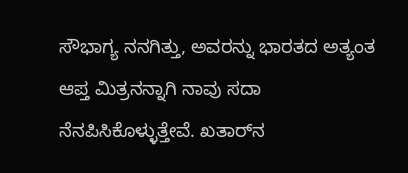ಸೌಭಾಗ್ಯ ನನಗಿತ್ತು, ಅವರನ್ನು ಭಾರತದ ಅತ್ಯಂತ ಆಪ್ತ ಮಿತ್ರನನ್ನಾಗಿ ನಾವು ಸದಾ ನೆನಪಿಸಿಕೊಳ್ಳುತ್ತೇವೆ. ಖತಾರ್‌ನ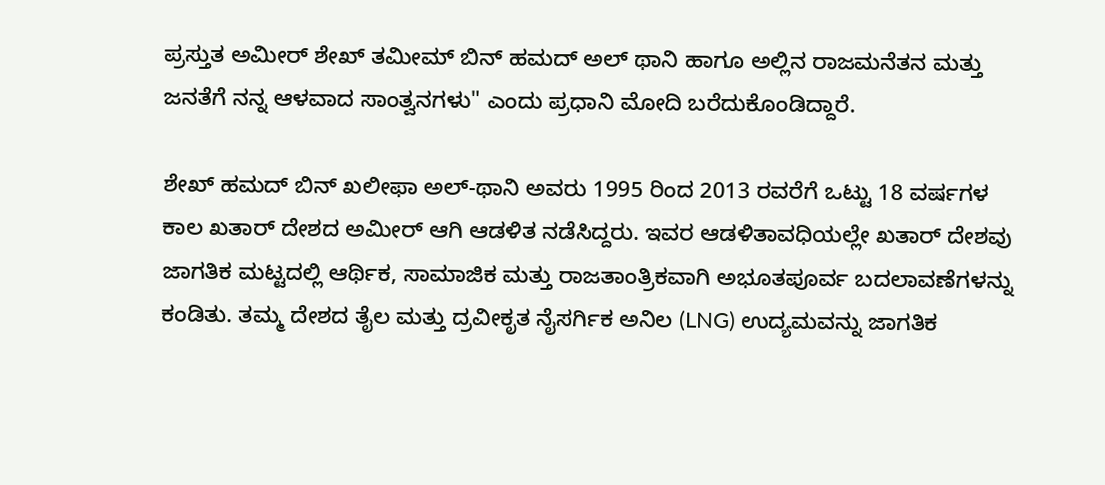ಪ್ರಸ್ತುತ ಅಮೀರ್ ಶೇಖ್ ತಮೀಮ್ ಬಿನ್ ಹಮದ್ ಅಲ್ ಥಾನಿ ಹಾಗೂ ಅಲ್ಲಿನ ರಾಜಮನೆತನ ಮತ್ತು ಜನತೆಗೆ ನನ್ನ ಆಳವಾದ ಸಾಂತ್ವನಗಳು" ಎಂದು ಪ್ರಧಾನಿ ಮೋದಿ ಬರೆದುಕೊಂಡಿದ್ದಾರೆ.

ಶೇಖ್ ಹಮದ್ ಬಿನ್ ಖಲೀಫಾ ಅಲ್-ಥಾನಿ ಅವರು 1995 ರಿಂದ 2013 ರವರೆಗೆ ಒಟ್ಟು 18 ವರ್ಷಗಳ ಕಾಲ ಖತಾರ್ ದೇಶದ ಅಮೀರ್ ಆಗಿ ಆಡಳಿತ ನಡೆಸಿದ್ದರು. ಇವರ ಆಡಳಿತಾವಧಿಯಲ್ಲೇ ಖತಾರ್ ದೇಶವು ಜಾಗತಿಕ ಮಟ್ಟದಲ್ಲಿ ಆರ್ಥಿಕ, ಸಾಮಾಜಿಕ ಮತ್ತು ರಾಜತಾಂತ್ರಿಕವಾಗಿ ಅಭೂತಪೂರ್ವ ಬದಲಾವಣೆಗಳನ್ನು ಕಂಡಿತು. ತಮ್ಮ ದೇಶದ ತೈಲ ಮತ್ತು ದ್ರವೀಕೃತ ನೈಸರ್ಗಿಕ ಅನಿಲ (LNG) ಉದ್ಯಮವನ್ನು ಜಾಗತಿಕ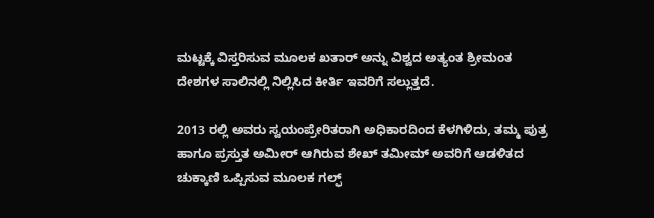ಮಟ್ಟಕ್ಕೆ ವಿಸ್ತರಿಸುವ ಮೂಲಕ ಖತಾರ್ ಅನ್ನು ವಿಶ್ವದ ಅತ್ಯಂತ ಶ್ರೀಮಂತ ದೇಶಗಳ ಸಾಲಿನಲ್ಲಿ ನಿಲ್ಲಿಸಿದ ಕೀರ್ತಿ ಇವರಿಗೆ ಸಲ್ಲುತ್ತದೆ.

2013 ರಲ್ಲಿ ಅವರು ಸ್ವಯಂಪ್ರೇರಿತರಾಗಿ ಅಧಿಕಾರದಿಂದ ಕೆಳಗಿಳಿದು, ತಮ್ಮ ಪುತ್ರ ಹಾಗೂ ಪ್ರಸ್ತುತ ಅಮೀರ್ ಆಗಿರುವ ಶೇಖ್ ತಮೀಮ್ ಅವರಿಗೆ ಆಡಳಿತದ ಚುಕ್ಕಾಣಿ ಒಪ್ಪಿಸುವ ಮೂಲಕ ಗಲ್ಫ್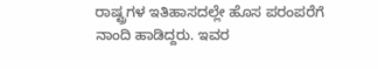ರಾಷ್ಟ್ರಗಳ ಇತಿಹಾಸದಲ್ಲೇ ಹೊಸ ಪರಂಪರೆಗೆ ನಾಂದಿ ಹಾಡಿದ್ದರು. ಇವರ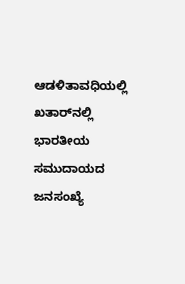ಆಡಳಿತಾವಧಿಯಲ್ಲಿ ಖತಾರ್‌ನಲ್ಲಿ ಭಾರತೀಯ ಸಮುದಾಯದ ಜನಸಂಖ್ಯೆ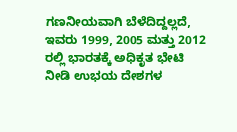ಗಣನೀಯವಾಗಿ ಬೆಳೆದಿದ್ದಲ್ಲದೆ, ಇವರು 1999, 2005 ಮತ್ತು 2012 ರಲ್ಲಿ ಭಾರತಕ್ಕೆ ಅಧಿಕೃತ ಭೇಟಿ ನೀಡಿ ಉಭಯ ದೇಶಗಳ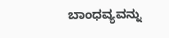ಬಾಂಧವ್ಯವನ್ನು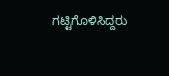ಗಟ್ಟಿಗೊಳಿಸಿದ್ದರು